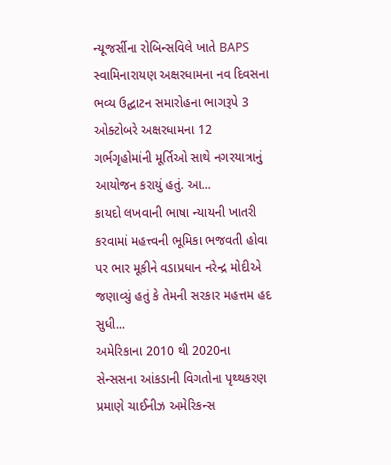ન્યૂજર્સીના રોબિન્સવિલે ખાતે BAPS સ્વામિનારાયણ અક્ષરધામના નવ દિવસના ભવ્ય ઉદ્ઘાટન સમારોહના ભાગરૂપે 3 ઓક્ટોબરે અક્ષરધામના 12 ગર્ભગૃહોમાંની મૂર્તિઓ સાથે નગરયાત્રાનું આયોજન કરાયું હતું. આ...
કાયદો લખવાની ભાષા ન્યાયની ખાતરી કરવામાં મહત્ત્વની ભૂમિકા ભજવતી હોવા પર ભાર મૂકીને વડાપ્રધાન નરેન્દ્ર મોદીએ જણાવ્યું હતું કે તેમની સરકાર મહત્તમ હદ સુધી...
અમેરિકાના 2010 થી 2020ના સેન્સસના આંકડાની વિગતોના પૃથ્થકરણ પ્રમાણે ચાઈનીઝ અમેરિકન્સ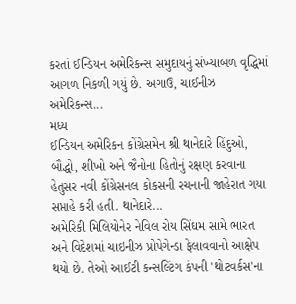કરતાં ઈન્ડિયન અમેરિકન્સ સમુદાયનું સંખ્યાબળ વૃદ્ધિમાં આગળ નિકળી ગયું છે. અગાઉ, ચાઈનીઝ અમેરિકન્સ...
મધ્ય
ઈન્ડિયન અમેરિકન કોંગ્રેસમેન શ્રી થાનેદારે હિંદુઓ, બૌદ્ધો, શીખો અને જૈનોના હિતોનું રક્ષણ કરવાના હેતુસર નવી કોંગ્રેસનલ કોકસની રચનાની જાહેરાત ગયા સપ્તાહે કરી હતી. થાનેદારે...
અમેરિકી મિલિયોનેર નેવિલ રોય સિંઘમ સામે ભારત અને વિદેશમાં ચાઇનીઝ પ્રોપેગેન્ડા ફેલાવવાનો આક્ષેપ થયો છે. તેઓ આઈટી કન્સલ્ટિંગ કંપની 'થોટવર્કસ'ના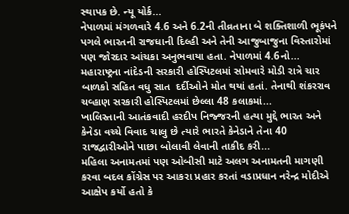સ્થાપક છે. ન્યૂ યોર્ક...
નેપાળમાં મંગળવારે 4.6 અને 6.2ની તીવ્રતાના બે શક્તિશાળી ભૂકંપને પગલે ભારતની રાજધાની દિલ્હી અને તેની આજુબાજુના વિસ્તારોમાં પણ જોરદાર આંચકા અનુભવાયા હતા. નેપાળમાં 4.6નો...
મહારાષ્ટ્રના નાંદેડની સરકારી હોસ્પિટલમાં સોમવારે મોડી રાત્રે ચાર બાળકો સહિત વધુ સાત  દર્દીઓને મોત થયાં હતાં. તેનાથી શંકરરાવ ચવ્હાણ સરકારી હોસ્પિટલમાં છેલ્લા 48 કલાકમાં...
ખાલિસ્તાની આતંકવાદી હરદીપ નિજ્જરની હત્યા મુદ્દે ભારત અને કેનેડા વચ્ચે વિવાદ ચાલુ છે ત્યારે ભારતે કેનેડાને તેના 40 રાજદ્વારીઓને પાછા બોલાવી લેવાની તાકીદ કરી...
મહિલા અનામતમાં પણ ઓબીસી માટે અલગ અનામતની માગણી કરવા બદલ કોંગ્રેસ પર આકરા પ્રહાર કરતાં વડાપ્રધાન નરેન્દ્ર મોદીએ આક્ષેપ કર્યો હતો કે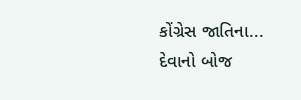કોંગ્રેસ જાતિના...
દેવાનો બોજ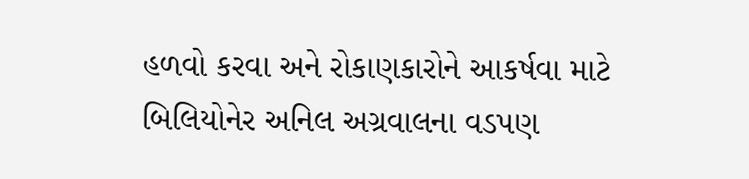હળવો કરવા અને રોકાણકારોને આકર્ષવા માટે બિલિયોનેર અનિલ અગ્રવાલના વડપણ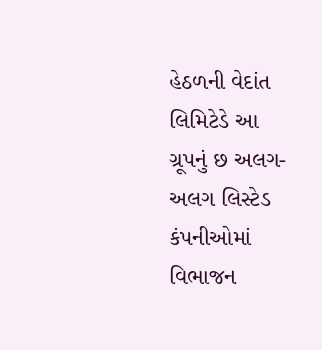હેઠળની વેદાંત લિમિટેડે આ ગ્રૂપનું છ અલગ-અલગ લિસ્ટેડ કંપનીઓમાં વિભાજન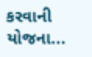કરવાની યોજના...